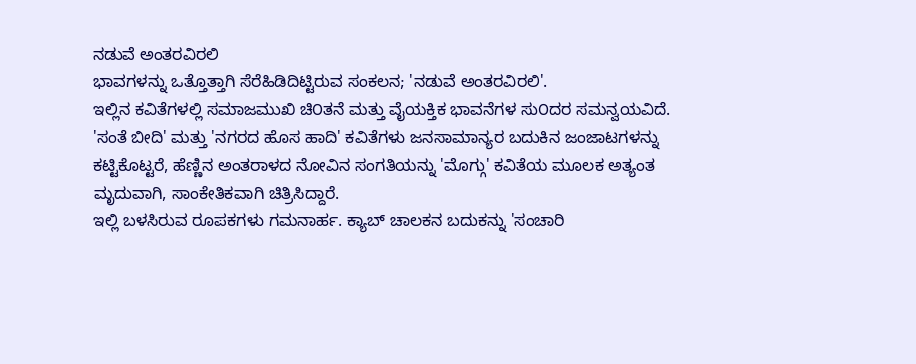ನಡುವೆ ಅಂತರವಿರಲಿ
ಭಾವಗಳನ್ನು ಒತ್ತೊತ್ತಾಗಿ ಸೆರೆಹಿಡಿದಿಟ್ಟಿರುವ ಸಂಕಲನ; 'ನಡುವೆ ಅಂತರವಿರಲಿ'.
ಇಲ್ಲಿನ ಕವಿತೆಗಳಲ್ಲಿ ಸಮಾಜಮುಖಿ ಚಿ೦ತನೆ ಮತ್ತು ವೈಯಕ್ತಿಕ ಭಾವನೆಗಳ ಸು೦ದರ ಸಮನ್ವಯವಿದೆ. 'ಸಂತೆ ಬೀದಿ' ಮತ್ತು 'ನಗರದ ಹೊಸ ಹಾದಿ' ಕವಿತೆಗಳು ಜನಸಾಮಾನ್ಯರ ಬದುಕಿನ ಜಂಜಾಟಗಳನ್ನು ಕಟ್ಟಿಕೊಟ್ಟರೆ, ಹೆಣ್ಣಿನ ಅಂತರಾಳದ ನೋವಿನ ಸಂಗತಿಯನ್ನು 'ಮೊಗ್ಗು' ಕವಿತೆಯ ಮೂಲಕ ಅತ್ಯಂತ ಮೃದುವಾಗಿ, ಸಾಂಕೇತಿಕವಾಗಿ ಚಿತ್ರಿಸಿದ್ದಾರೆ.
ಇಲ್ಲಿ ಬಳಸಿರುವ ರೂಪಕಗಳು ಗಮನಾರ್ಹ. ಕ್ಯಾಬ್ ಚಾಲಕನ ಬದುಕನ್ನು 'ಸಂಚಾರಿ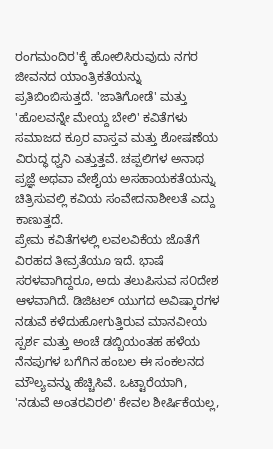ರಂಗಮಂದಿರ'ಕ್ಕೆ ಹೋಲಿಸಿರುವುದು ನಗರ ಜೀವನದ ಯಾಂತ್ರಿಕತೆಯನ್ನು ಪ್ರತಿಬಿಂಬಿಸುತ್ತದೆ. 'ಜಾತಿಗೋಡೆ' ಮತ್ತು 'ಹೊಲವನ್ನೇ ಮೇಯ್ದ ಬೇಲಿ' ಕವಿತೆಗಳು ಸಮಾಜದ ಕ್ರೂರ ವಾಸ್ತವ ಮತ್ತು ಶೋಷಣೆಯ ವಿರುದ್ಧ ಧ್ವನಿ ಎತ್ತುತ್ತವೆ. ಚಪ್ಪಲಿಗಳ ಅನಾಥ ಪ್ರಜ್ಞೆ ಅಥವಾ ವೇಶೈಯ ಅಸಹಾಯಕತೆಯನ್ನು ಚಿತ್ರಿಸುವಲ್ಲಿ ಕವಿಯ ಸಂವೇದನಾಶೀಲತೆ ಎದ್ದು ಕಾಣುತ್ತದೆ.
ಪ್ರೇಮ ಕವಿತೆಗಳಲ್ಲಿ ಲವಲವಿಕೆಯ ಜೊತೆಗೆ ವಿರಹದ ತೀವ್ರತೆಯೂ ಇದೆ. ಭಾಷೆ ಸರಳವಾಗಿದ್ದರೂ, ಅದು ತಲುಪಿಸುವ ಸ೦ದೇಶ ಆಳವಾಗಿದೆ. ಡಿಜಿಟಲ್ ಯುಗದ ಅವಿಷ್ಕಾರಗಳ ನಡುವೆ ಕಳೆದುಹೋಗುತ್ತಿರುವ ಮಾನವೀಯ ಸ್ಪರ್ಶ ಮತ್ತು ಅಂಚೆ ಡಬ್ಬಿಯಂತಹ ಹಳೆಯ ನೆನಪುಗಳ ಬಗೆಗಿನ ಹಂಬಲ ಈ ಸಂಕಲನದ ಮೌಲ್ಯವನ್ನು ಹೆಚ್ಚಿಸಿವೆ. ಒಟ್ಟಾರೆಯಾಗಿ, 'ನಡುವೆ ಅಂತರವಿರಲಿ' ಕೇವಲ ಶೀರ್ಷಿಕೆಯಲ್ಲ,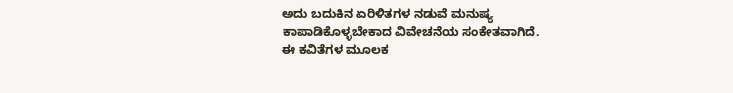ಅದು ಬದುಕಿನ ಏರಿಳಿತಗಳ ನಡುವೆ ಮನುಷ್ಯ ಕಾಪಾಡಿಕೊಳ್ಳಬೇಕಾದ ವಿವೇಚನೆಯ ಸಂಕೇತವಾಗಿದೆ.
ಈ ಕವಿತೆಗಳ ಮೂಲಕ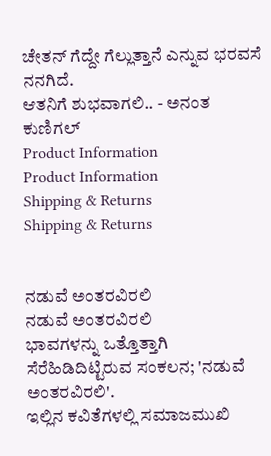ಚೇತನ್ ಗೆದ್ದೇ ಗೆಲ್ಲುತ್ತಾನೆ ಎನ್ನುವ ಭರವಸೆ ನನಗಿದೆ.
ಆತನಿಗೆ ಶುಭವಾಗಲಿ.. - ಅನಂತ ಕುಣಿಗಲ್
Product Information
Product Information
Shipping & Returns
Shipping & Returns


ನಡುವೆ ಅಂತರವಿರಲಿ
ನಡುವೆ ಅಂತರವಿರಲಿ
ಭಾವಗಳನ್ನು ಒತ್ತೊತ್ತಾಗಿ ಸೆರೆಹಿಡಿದಿಟ್ಟಿರುವ ಸಂಕಲನ; 'ನಡುವೆ ಅಂತರವಿರಲಿ'.
ಇಲ್ಲಿನ ಕವಿತೆಗಳಲ್ಲಿ ಸಮಾಜಮುಖಿ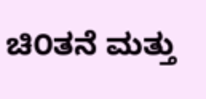ಚಿ೦ತನೆ ಮತ್ತು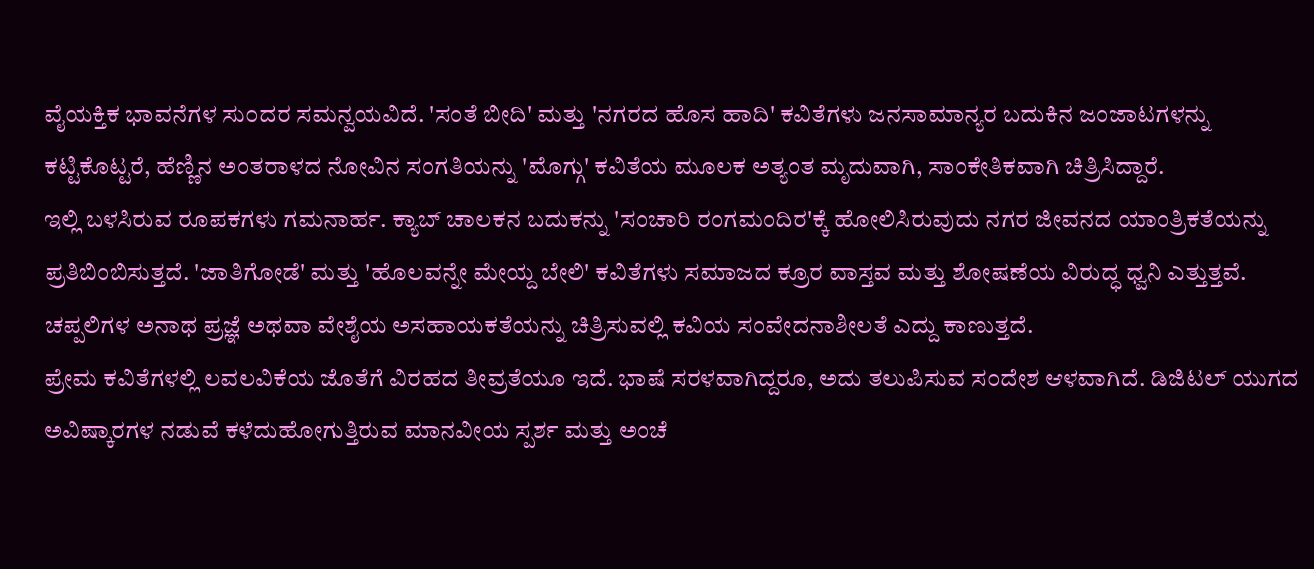ವೈಯಕ್ತಿಕ ಭಾವನೆಗಳ ಸು೦ದರ ಸಮನ್ವಯವಿದೆ. 'ಸಂತೆ ಬೀದಿ' ಮತ್ತು 'ನಗರದ ಹೊಸ ಹಾದಿ' ಕವಿತೆಗಳು ಜನಸಾಮಾನ್ಯರ ಬದುಕಿನ ಜಂಜಾಟಗಳನ್ನು ಕಟ್ಟಿಕೊಟ್ಟರೆ, ಹೆಣ್ಣಿನ ಅಂತರಾಳದ ನೋವಿನ ಸಂಗತಿಯನ್ನು 'ಮೊಗ್ಗು' ಕವಿತೆಯ ಮೂಲಕ ಅತ್ಯಂತ ಮೃದುವಾಗಿ, ಸಾಂಕೇತಿಕವಾಗಿ ಚಿತ್ರಿಸಿದ್ದಾರೆ.
ಇಲ್ಲಿ ಬಳಸಿರುವ ರೂಪಕಗಳು ಗಮನಾರ್ಹ. ಕ್ಯಾಬ್ ಚಾಲಕನ ಬದುಕನ್ನು 'ಸಂಚಾರಿ ರಂಗಮಂದಿರ'ಕ್ಕೆ ಹೋಲಿಸಿರುವುದು ನಗರ ಜೀವನದ ಯಾಂತ್ರಿಕತೆಯನ್ನು ಪ್ರತಿಬಿಂಬಿಸುತ್ತದೆ. 'ಜಾತಿಗೋಡೆ' ಮತ್ತು 'ಹೊಲವನ್ನೇ ಮೇಯ್ದ ಬೇಲಿ' ಕವಿತೆಗಳು ಸಮಾಜದ ಕ್ರೂರ ವಾಸ್ತವ ಮತ್ತು ಶೋಷಣೆಯ ವಿರುದ್ಧ ಧ್ವನಿ ಎತ್ತುತ್ತವೆ. ಚಪ್ಪಲಿಗಳ ಅನಾಥ ಪ್ರಜ್ಞೆ ಅಥವಾ ವೇಶೈಯ ಅಸಹಾಯಕತೆಯನ್ನು ಚಿತ್ರಿಸುವಲ್ಲಿ ಕವಿಯ ಸಂವೇದನಾಶೀಲತೆ ಎದ್ದು ಕಾಣುತ್ತದೆ.
ಪ್ರೇಮ ಕವಿತೆಗಳಲ್ಲಿ ಲವಲವಿಕೆಯ ಜೊತೆಗೆ ವಿರಹದ ತೀವ್ರತೆಯೂ ಇದೆ. ಭಾಷೆ ಸರಳವಾಗಿದ್ದರೂ, ಅದು ತಲುಪಿಸುವ ಸ೦ದೇಶ ಆಳವಾಗಿದೆ. ಡಿಜಿಟಲ್ ಯುಗದ ಅವಿಷ್ಕಾರಗಳ ನಡುವೆ ಕಳೆದುಹೋಗುತ್ತಿರುವ ಮಾನವೀಯ ಸ್ಪರ್ಶ ಮತ್ತು ಅಂಚೆ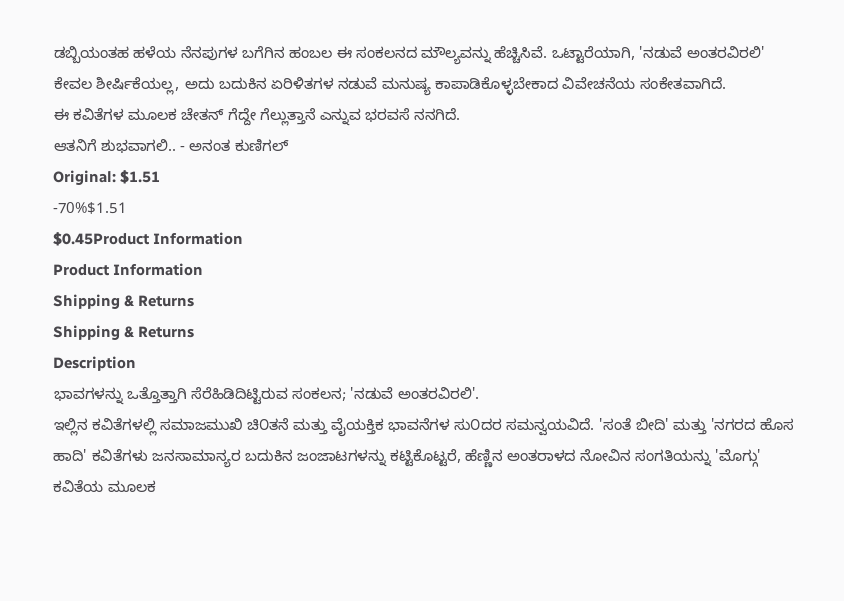ಡಬ್ಬಿಯಂತಹ ಹಳೆಯ ನೆನಪುಗಳ ಬಗೆಗಿನ ಹಂಬಲ ಈ ಸಂಕಲನದ ಮೌಲ್ಯವನ್ನು ಹೆಚ್ಚಿಸಿವೆ. ಒಟ್ಟಾರೆಯಾಗಿ, 'ನಡುವೆ ಅಂತರವಿರಲಿ' ಕೇವಲ ಶೀರ್ಷಿಕೆಯಲ್ಲ, ಅದು ಬದುಕಿನ ಏರಿಳಿತಗಳ ನಡುವೆ ಮನುಷ್ಯ ಕಾಪಾಡಿಕೊಳ್ಳಬೇಕಾದ ವಿವೇಚನೆಯ ಸಂಕೇತವಾಗಿದೆ.
ಈ ಕವಿತೆಗಳ ಮೂಲಕ ಚೇತನ್ ಗೆದ್ದೇ ಗೆಲ್ಲುತ್ತಾನೆ ಎನ್ನುವ ಭರವಸೆ ನನಗಿದೆ.
ಆತನಿಗೆ ಶುಭವಾಗಲಿ.. - ಅನಂತ ಕುಣಿಗಲ್
Original: $1.51
-70%$1.51
$0.45Product Information
Product Information
Shipping & Returns
Shipping & Returns
Description
ಭಾವಗಳನ್ನು ಒತ್ತೊತ್ತಾಗಿ ಸೆರೆಹಿಡಿದಿಟ್ಟಿರುವ ಸಂಕಲನ; 'ನಡುವೆ ಅಂತರವಿರಲಿ'.
ಇಲ್ಲಿನ ಕವಿತೆಗಳಲ್ಲಿ ಸಮಾಜಮುಖಿ ಚಿ೦ತನೆ ಮತ್ತು ವೈಯಕ್ತಿಕ ಭಾವನೆಗಳ ಸು೦ದರ ಸಮನ್ವಯವಿದೆ. 'ಸಂತೆ ಬೀದಿ' ಮತ್ತು 'ನಗರದ ಹೊಸ ಹಾದಿ' ಕವಿತೆಗಳು ಜನಸಾಮಾನ್ಯರ ಬದುಕಿನ ಜಂಜಾಟಗಳನ್ನು ಕಟ್ಟಿಕೊಟ್ಟರೆ, ಹೆಣ್ಣಿನ ಅಂತರಾಳದ ನೋವಿನ ಸಂಗತಿಯನ್ನು 'ಮೊಗ್ಗು' ಕವಿತೆಯ ಮೂಲಕ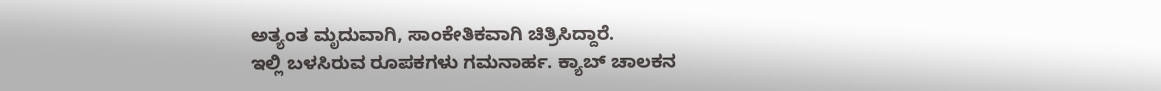ಅತ್ಯಂತ ಮೃದುವಾಗಿ, ಸಾಂಕೇತಿಕವಾಗಿ ಚಿತ್ರಿಸಿದ್ದಾರೆ.
ಇಲ್ಲಿ ಬಳಸಿರುವ ರೂಪಕಗಳು ಗಮನಾರ್ಹ. ಕ್ಯಾಬ್ ಚಾಲಕನ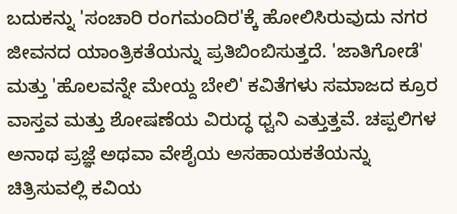ಬದುಕನ್ನು 'ಸಂಚಾರಿ ರಂಗಮಂದಿರ'ಕ್ಕೆ ಹೋಲಿಸಿರುವುದು ನಗರ ಜೀವನದ ಯಾಂತ್ರಿಕತೆಯನ್ನು ಪ್ರತಿಬಿಂಬಿಸುತ್ತದೆ. 'ಜಾತಿಗೋಡೆ' ಮತ್ತು 'ಹೊಲವನ್ನೇ ಮೇಯ್ದ ಬೇಲಿ' ಕವಿತೆಗಳು ಸಮಾಜದ ಕ್ರೂರ ವಾಸ್ತವ ಮತ್ತು ಶೋಷಣೆಯ ವಿರುದ್ಧ ಧ್ವನಿ ಎತ್ತುತ್ತವೆ. ಚಪ್ಪಲಿಗಳ ಅನಾಥ ಪ್ರಜ್ಞೆ ಅಥವಾ ವೇಶೈಯ ಅಸಹಾಯಕತೆಯನ್ನು ಚಿತ್ರಿಸುವಲ್ಲಿ ಕವಿಯ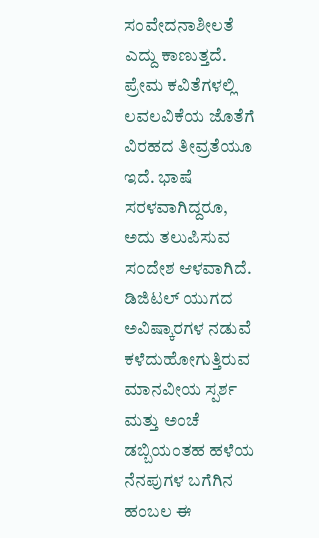ಸಂವೇದನಾಶೀಲತೆ ಎದ್ದು ಕಾಣುತ್ತದೆ.
ಪ್ರೇಮ ಕವಿತೆಗಳಲ್ಲಿ ಲವಲವಿಕೆಯ ಜೊತೆಗೆ ವಿರಹದ ತೀವ್ರತೆಯೂ ಇದೆ. ಭಾಷೆ ಸರಳವಾಗಿದ್ದರೂ, ಅದು ತಲುಪಿಸುವ ಸ೦ದೇಶ ಆಳವಾಗಿದೆ. ಡಿಜಿಟಲ್ ಯುಗದ ಅವಿಷ್ಕಾರಗಳ ನಡುವೆ ಕಳೆದುಹೋಗುತ್ತಿರುವ ಮಾನವೀಯ ಸ್ಪರ್ಶ ಮತ್ತು ಅಂಚೆ ಡಬ್ಬಿಯಂತಹ ಹಳೆಯ ನೆನಪುಗಳ ಬಗೆಗಿನ ಹಂಬಲ ಈ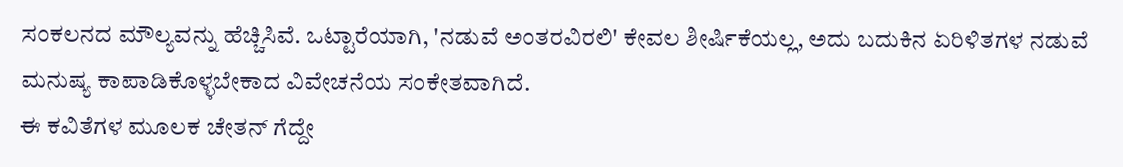ಸಂಕಲನದ ಮೌಲ್ಯವನ್ನು ಹೆಚ್ಚಿಸಿವೆ. ಒಟ್ಟಾರೆಯಾಗಿ, 'ನಡುವೆ ಅಂತರವಿರಲಿ' ಕೇವಲ ಶೀರ್ಷಿಕೆಯಲ್ಲ, ಅದು ಬದುಕಿನ ಏರಿಳಿತಗಳ ನಡುವೆ ಮನುಷ್ಯ ಕಾಪಾಡಿಕೊಳ್ಳಬೇಕಾದ ವಿವೇಚನೆಯ ಸಂಕೇತವಾಗಿದೆ.
ಈ ಕವಿತೆಗಳ ಮೂಲಕ ಚೇತನ್ ಗೆದ್ದೇ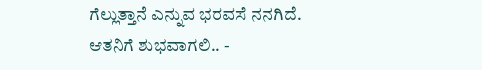ಗೆಲ್ಲುತ್ತಾನೆ ಎನ್ನುವ ಭರವಸೆ ನನಗಿದೆ.
ಆತನಿಗೆ ಶುಭವಾಗಲಿ.. -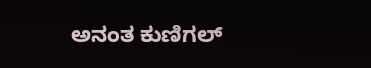ಅನಂತ ಕುಣಿಗಲ್